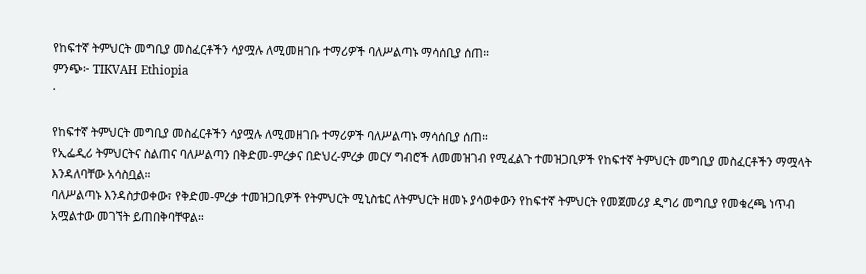የከፍተኛ ትምህርት መግቢያ መስፈርቶችን ሳያሟሉ ለሚመዘገቡ ተማሪዎች ባለሥልጣኑ ማሳሰቢያ ሰጠ።
ምንጭ፦ TIKVAH Ethiopia
·

የከፍተኛ ትምህርት መግቢያ መስፈርቶችን ሳያሟሉ ለሚመዘገቡ ተማሪዎች ባለሥልጣኑ ማሳሰቢያ ሰጠ።
የኢፌዲሪ ትምህርትና ስልጠና ባለሥልጣን በቅድመ-ምረቃና በድህረ-ምረቃ መርሃ ግብሮች ለመመዝገብ የሚፈልጉ ተመዝጋቢዎች የከፍተኛ ትምህርት መግቢያ መስፈርቶችን ማሟላት እንዳለባቸው አሳስቧል።
ባለሥልጣኑ እንዳስታወቀው፣ የቅድመ-ምረቃ ተመዝጋቢዎች የትምህርት ሚኒስቴር ለትምህርት ዘመኑ ያሳወቀውን የከፍተኛ ትምህርት የመጀመሪያ ዲግሪ መግቢያ የመቁረጫ ነጥብ አሟልተው መገኘት ይጠበቅባቸዋል።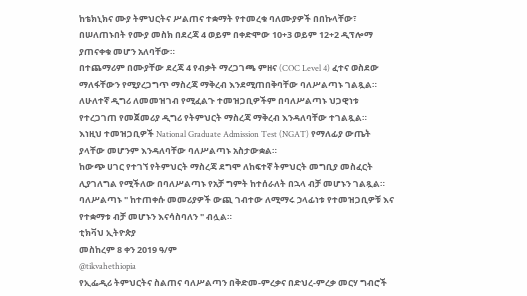ከቴክኒክና ሙያ ትምህርትና ሥልጠና ተቋማት የተመረቁ ባለሙያዎች በበኩላቸው፣ በሠለጠኑበት የሙያ መስክ በደረጃ 4 ወይም በቀድሞው 10+3 ወይም 12+2 ዲፕሎማ ያጠናቀቁ መሆን አለባቸው።
በተጨማሪም በሙያቸው ደረጃ 4 የብቃት ማረጋገጫ ምዘና (COC Level 4) ፈተና ወስደው ማለፋቸውን የሚያረጋግጥ ማስረጃ ማቅረብ እንደሚጠበቅባቸው ባለሥልጣኑ ገልጿል።
ለሁለተኛ ዲግሪ ለመመዝገብ የሚፈልጉ ተመዝጋቢዎችም በባለሥልጣኑ ህጋዊነቱ የተረጋገጠ የመጀመሪያ ዲግሪ የትምህርት ማስረጃ ማቅረብ እንዳለባቸው ተገልጿል።
እነዚህ ተመዝጋቢዎች National Graduate Admission Test (NGAT) የማለፊያ ውጤት ያላቸው መሆንም እንዳለባቸው ባለሥልጣኑ አስታውቋል።
ከውጭ ሀገር የተገኘ የትምህርት ማስረጃ ደግሞ ለከፍተኛ ትምህርት መግቢያ መስፈርት ሊያገለግል የሚችለው በባለሥልጣኑ የአቻ ግምት ከተሰራለት በኋላ ብቻ መሆኑን ገልጿል።
ባለሥልጣኑ " ከተጠቀሱ መመሪያዎች ውጪ ገብተው ለሚማሩ ኃላፊነቱ የተመዝጋቢዎቹ እና የተቋማቱ ብቻ መሆኑን እናሳስባለን " ብሏል።
ቲክቫህ ኢትዮጵያ
መስከረም 8 ቀን 2019 ዓ/ም
@tikvahethiopia
የኢፌዲሪ ትምህርትና ስልጠና ባለሥልጣን በቅድመ-ምረቃና በድህረ-ምረቃ መርሃ ግብሮች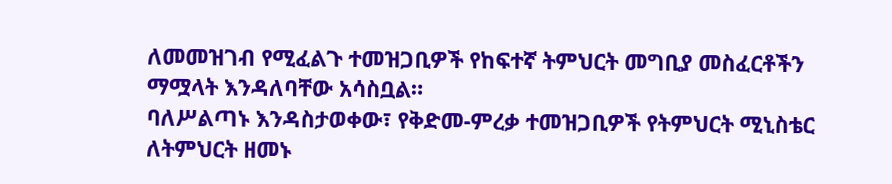ለመመዝገብ የሚፈልጉ ተመዝጋቢዎች የከፍተኛ ትምህርት መግቢያ መስፈርቶችን ማሟላት እንዳለባቸው አሳስቧል።
ባለሥልጣኑ እንዳስታወቀው፣ የቅድመ-ምረቃ ተመዝጋቢዎች የትምህርት ሚኒስቴር ለትምህርት ዘመኑ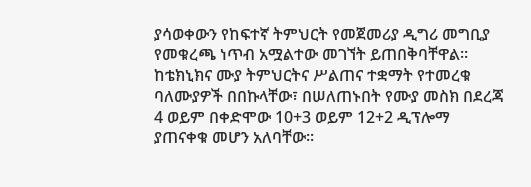ያሳወቀውን የከፍተኛ ትምህርት የመጀመሪያ ዲግሪ መግቢያ የመቁረጫ ነጥብ አሟልተው መገኘት ይጠበቅባቸዋል።
ከቴክኒክና ሙያ ትምህርትና ሥልጠና ተቋማት የተመረቁ ባለሙያዎች በበኩላቸው፣ በሠለጠኑበት የሙያ መስክ በደረጃ 4 ወይም በቀድሞው 10+3 ወይም 12+2 ዲፕሎማ ያጠናቀቁ መሆን አለባቸው።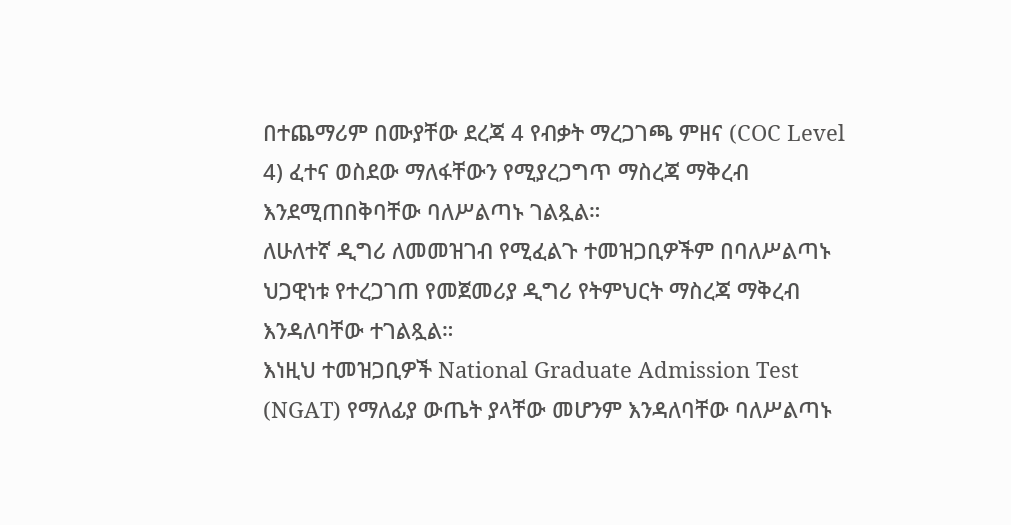በተጨማሪም በሙያቸው ደረጃ 4 የብቃት ማረጋገጫ ምዘና (COC Level 4) ፈተና ወስደው ማለፋቸውን የሚያረጋግጥ ማስረጃ ማቅረብ እንደሚጠበቅባቸው ባለሥልጣኑ ገልጿል።
ለሁለተኛ ዲግሪ ለመመዝገብ የሚፈልጉ ተመዝጋቢዎችም በባለሥልጣኑ ህጋዊነቱ የተረጋገጠ የመጀመሪያ ዲግሪ የትምህርት ማስረጃ ማቅረብ እንዳለባቸው ተገልጿል።
እነዚህ ተመዝጋቢዎች National Graduate Admission Test (NGAT) የማለፊያ ውጤት ያላቸው መሆንም እንዳለባቸው ባለሥልጣኑ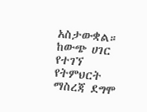አስታውቋል።
ከውጭ ሀገር የተገኘ የትምህርት ማስረጃ ደግሞ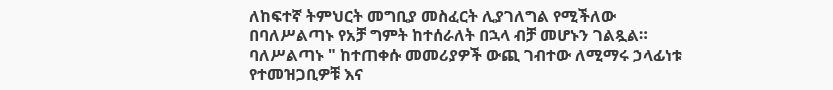ለከፍተኛ ትምህርት መግቢያ መስፈርት ሊያገለግል የሚችለው በባለሥልጣኑ የአቻ ግምት ከተሰራለት በኋላ ብቻ መሆኑን ገልጿል።
ባለሥልጣኑ " ከተጠቀሱ መመሪያዎች ውጪ ገብተው ለሚማሩ ኃላፊነቱ የተመዝጋቢዎቹ እና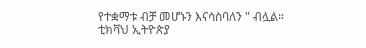የተቋማቱ ብቻ መሆኑን እናሳስባለን " ብሏል።
ቲክቫህ ኢትዮጵያ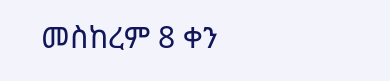መስከረም 8 ቀን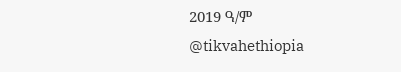2019 ዓ/ም
@tikvahethiopia